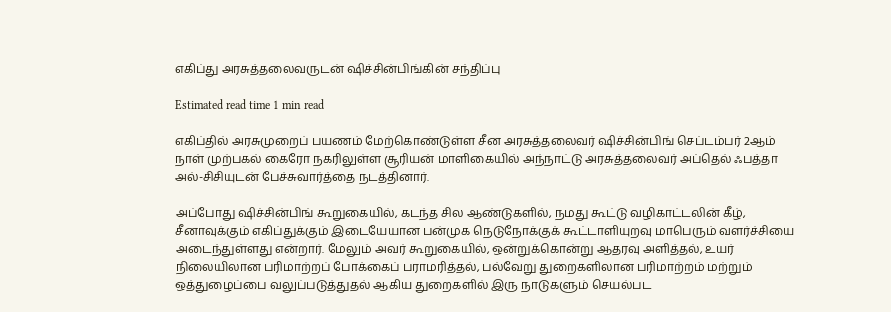எகிப்து அரசுத்தலைவருடன் ஷிச்சின்பிங்கின் சந்திப்பு

Estimated read time 1 min read

எகிப்தில் அரசுமுறைப் பயணம் மேற்கொண்டுள்ள சீன அரசுத்தலைவர் ஷிச்சின்பிங் செப்டம்பர் 2ஆம் நாள் முற்பகல் கைரோ நகரிலுள்ள சூரியன் மாளிகையில் அந்நாட்டு அரசுத்தலைவர் அப்தெல் ஃபத்தா அல்-சிசியுடன் பேச்சுவார்த்தை நடத்தினார்.

அப்போது ஷிச்சின்பிங் கூறுகையில், கடந்த சில ஆண்டுகளில், நமது கூட்டு வழிகாட்டலின் கீழ், சீனாவுக்கும் எகிப்துக்கும் இடையேயான பன்முக நெடுநோக்குக் கூட்டாளியுறவு மாபெரும் வளர்ச்சியை அடைந்துள்ளது என்றார். மேலும் அவர் கூறுகையில், ஒன்றுக்கொன்று ஆதரவு அளித்தல், உயர் நிலையிலான பரிமாற்றப் போக்கைப் பராமரித்தல், பல்வேறு துறைகளிலான பரிமாற்றம் மற்றும் ஒத்துழைப்பை வலுப்படுத்துதல் ஆகிய துறைகளில் இரு நாடுகளும் செயல்பட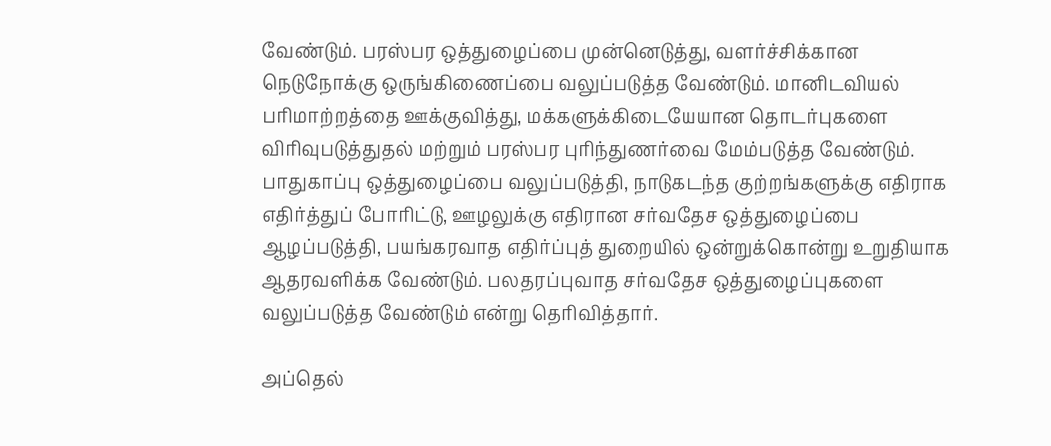வேண்டும். பரஸ்பர ஒத்துழைப்பை முன்னெடுத்து, வளர்ச்சிக்கான நெடுநோக்கு ஒருங்கிணைப்பை வலுப்படுத்த வேண்டும். மானிடவியல் பரிமாற்றத்தை ஊக்குவித்து, மக்களுக்கிடையேயான தொடர்புகளை விரிவுபடுத்துதல் மற்றும் பரஸ்பர புரிந்துணர்வை மேம்படுத்த வேண்டும். பாதுகாப்பு ஒத்துழைப்பை வலுப்படுத்தி, நாடுகடந்த குற்றங்களுக்கு எதிராக எதிர்த்துப் போரிட்டு, ஊழலுக்கு எதிரான சர்வதேச ஒத்துழைப்பை ஆழப்படுத்தி, பயங்கரவாத எதிர்ப்புத் துறையில் ஒன்றுக்கொன்று உறுதியாக ஆதரவளிக்க வேண்டும். பலதரப்புவாத சர்வதேச ஒத்துழைப்புகளை வலுப்படுத்த வேண்டும் என்று தெரிவித்தார்.

அப்தெல்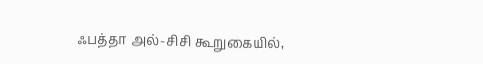ஃபத்தா அல்-சிசி கூறுகையில்,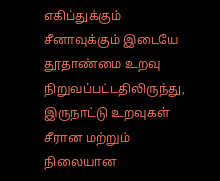எகிப்துக்கும் சீனாவுக்கும் இடையே தூதாண்மை உறவு நிறுவப்பட்டதிலிருந்து, இருநாட்டு உறவுகள் சீரான மற்றும் நிலையான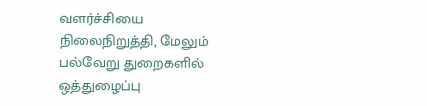வளர்ச்சியை நிலைநிறுத்தி, மேலும் பல்வேறு துறைகளில் ஒத்துழைப்பு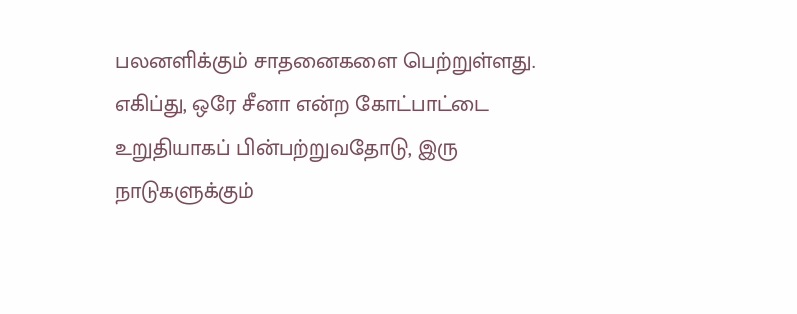பலனளிக்கும் சாதனைகளை பெற்றுள்ளது. எகிப்து, ஒரே சீனா என்ற கோட்பாட்டை உறுதியாகப் பின்பற்றுவதோடு, இரு நாடுகளுக்கும்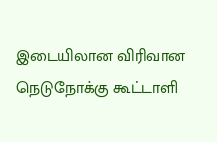இடையிலான விரிவான நெடுநோக்கு கூட்டாளி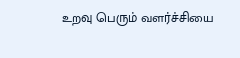உறவு பெரும் வளர்ச்சியை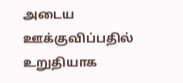அடைய ஊக்குவிப்பதில் உறுதியாக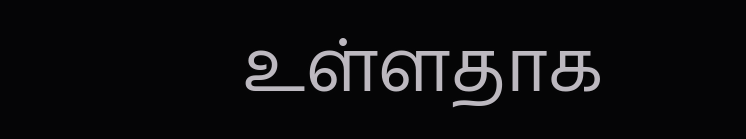உள்ளதாக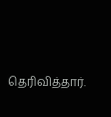தெரிவித்தார்.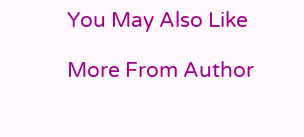You May Also Like

More From Author